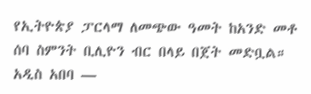የኢትዮጵያ ፓርላማ ለመጭው ዓመት ከአንድ መቶ ሰባ ስምንት ቢሊዮን ብር በላይ በጀት መድቧል።
አዲስ አበባ —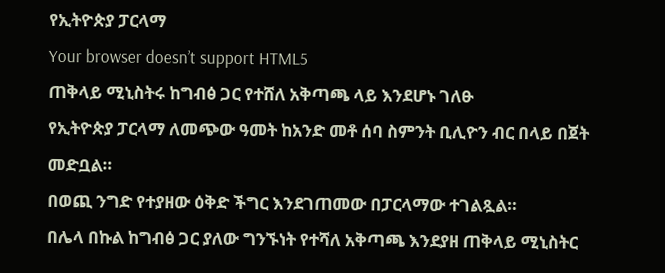የኢትዮጵያ ፓርላማ
Your browser doesn’t support HTML5
ጠቅላይ ሚኒስትሩ ከግብፅ ጋር የተሸለ አቅጣጫ ላይ እንደሆኑ ገለፁ
የኢትዮጵያ ፓርላማ ለመጭው ዓመት ከአንድ መቶ ሰባ ስምንት ቢሊዮን ብር በላይ በጀት መድቧል።
በወጪ ንግድ የተያዘው ዕቅድ ችግር እንደገጠመው በፓርላማው ተገልጿል።
በሌላ በኩል ከግብፅ ጋር ያለው ግንኙነት የተሻለ አቅጣጫ እንደያዘ ጠቅላይ ሚኒስትር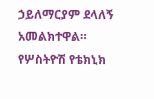ኃይለማርያም ደላለኝ አመልክተዋል።
የሦስትዮሽ የቴክኒክ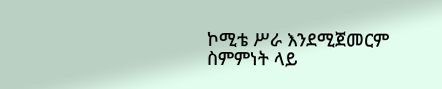ኮሚቴ ሥራ እንደሚጀመርም ስምምነት ላይ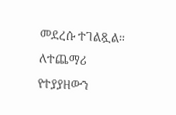መደረሱ ተገልጿል።
ለተጨማሪ የተያያዘውን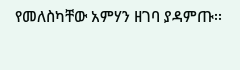የመለስካቸው አምሃን ዘገባ ያዳምጡ፡፡